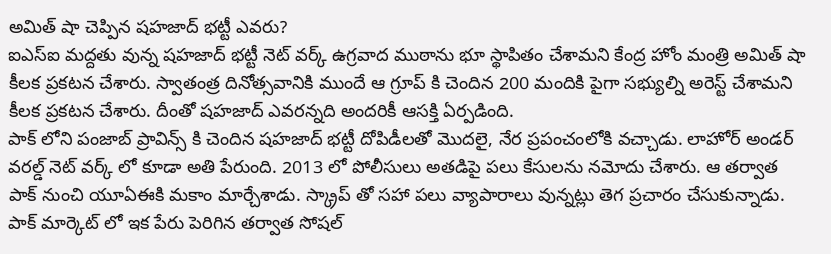అమిత్ షా చెప్పిన షహజాద్ భట్టీ ఎవరు?
ఐఎస్ఐ మద్దతు వున్న షహజాద్ భట్టీ నెట్ వర్క్ ఉగ్రవాద ముఠాను భూ స్థాపితం చేశామని కేంద్ర హోం మంత్రి అమిత్ షా కీలక ప్రకటన చేశారు. స్వాతంత్ర దినోత్సవానికి ముందే ఆ గ్రూప్ కి చెందిన 200 మందికి పైగా సభ్యుల్ని అరెస్ట్ చేశామని కీలక ప్రకటన చేశారు. దీంతో షహజాద్ ఎవరన్నది అందరికీ ఆసక్తి ఏర్పడింది.
పాక్ లోని పంజాబ్ ప్రావిన్స్ కి చెందిన షహజాద్ భట్టీ దోపిడీలతో మొదలై, నేర ప్రపంచంలోకి వచ్చాడు. లాహోర్ అండర్ వరల్డ్ నెట్ వర్క్ లో కూడా అతి పేరుంది. 2013 లో పోలీసులు అతడిపై పలు కేసులను నమోదు చేశారు. ఆ తర్వాత పాక్ నుంచి యూఏఈకి మకాం మార్చేశాడు. స్క్రాప్ తో సహా పలు వ్యాపారాలు వున్నట్లు తెగ ప్రచారం చేసుకున్నాడు.
పాక్ మార్కెట్ లో ఇక పేరు పెరిగిన తర్వాత సోషల్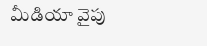మీడియా వైపు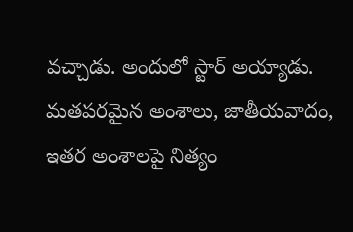వచ్చాడు. అందులో స్టార్ అయ్యాడు. మతపరమైన అంశాలు, జాతీయవాదం, ఇతర అంశాలపై నిత్యం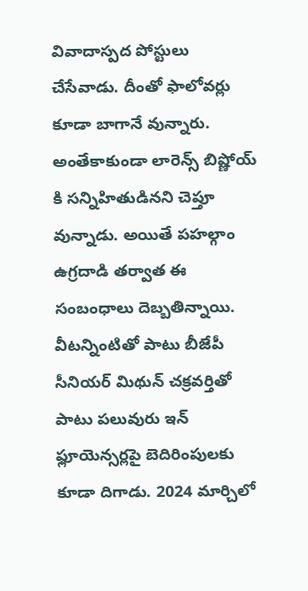వివాదాస్పద పోస్టులు చేసేవాడు. దీంతో ఫాలోవర్లు కూడా బాగానే వున్నారు. అంతేకాకుండా లారెన్స్ బిష్ణోయ్ కి సన్నిహితుడినని చెప్తూ వున్నాడు. అయితే పహల్గాం ఉగ్రదాడి తర్వాత ఈ సంబంధాలు దెబ్బతిన్నాయి.
వీటన్నింటితో పాటు బీజేపీ సీనియర్ మిథున్ చక్రవర్తితో పాటు పలువురు ఇన్ ఫ్లూయెన్సర్లపై బెదిరింపులకు కూడా దిగాడు. 2024 మార్చిలో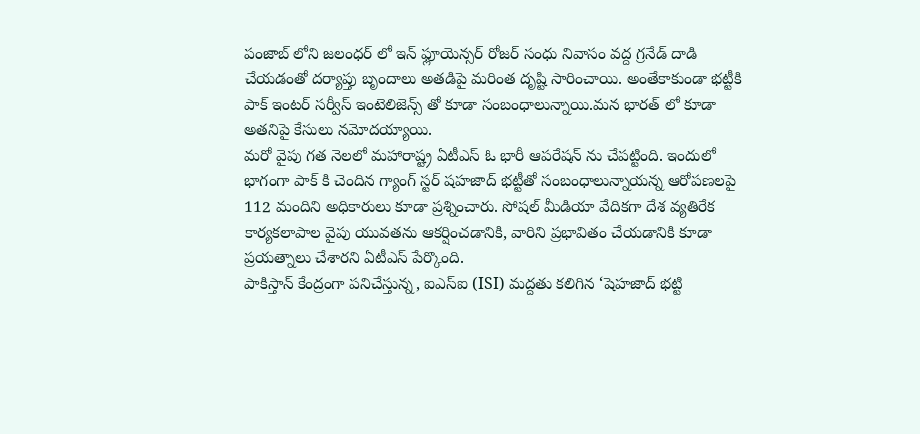పంజాబ్ లోని జలంధర్ లో ఇన్ ఫ్లూయెన్సర్ రోజర్ సంధు నివాసం వద్ద గ్రనేడ్ దాడి చేయడంతో దర్యాప్తు బృందాలు అతడిపై మరింత దృష్టి సారించాయి. అంతేకాకుండా భట్టీకి పాక్ ఇంటర్ సర్వీస్ ఇంటెలిజెన్స్ తో కూడా సంబంధాలున్నాయి.మన భారత్ లో కూడా అతనిపై కేసులు నమోదయ్యాయి.
మరో వైపు గత నెలలో మహారాష్ట్ర ఏటీఎస్ ఓ భారీ ఆపరేషన్ ను చేపట్టింది. ఇందులో భాగంగా పాక్ కి చెందిన గ్యాంగ్ స్టర్ షహజాద్ భట్టీతో సంబంధాలున్నాయన్న ఆరోపణలపై 112 మందిని అధికారులు కూడా ప్రశ్నించారు. సోషల్ మీడియా వేదికగా దేశ వ్యతిరేక కార్యకలాపాల వైపు యువతను ఆకర్షించడానికి, వారిని ప్రభావితం చేయడానికి కూడా ప్రయత్నాలు చేశారని ఏటీఎస్ పేర్కొంది.
పాకిస్తాన్ కేంద్రంగా పనిచేస్తున్న, ఐఎస్ఐ (ISI) మద్దతు కలిగిన ‘షెహజాద్ భట్టి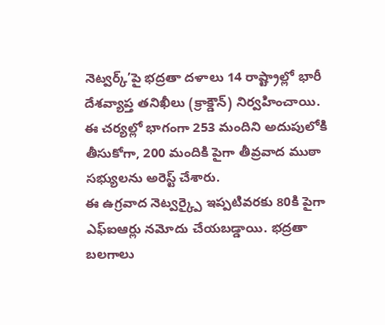నెట్వర్క్’పై భద్రతా దళాలు 14 రాష్ట్రాల్లో భారీ దేశవ్యాప్త తనిఖీలు (క్రాక్డౌన్) నిర్వహించాయి. ఈ చర్యల్లో భాగంగా 253 మందిని అదుపులోకి తీసుకోగా, 200 మందికి పైగా తీవ్రవాద ముఠా సభ్యులను అరెస్ట్ చేశారు.
ఈ ఉగ్రవాద నెట్వర్క్పై ఇప్పటివరకు 80కి పైగా ఎఫ్ఐఆర్లు నమోదు చేయబడ్డాయి. భద్రతా బలగాలు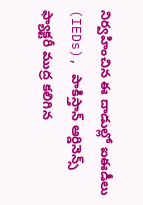నిర్వహించిన ఈ దాడుల్లో ఐఈడీలు (IEDs), పాకిస్తాన్ ఆర్డినెన్స్ ఫ్యాక్టరీ ముద్ర కలిగిన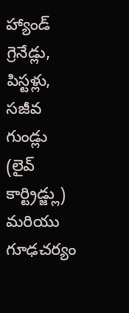హ్యాండ్ గ్రెనేడ్లు, పిస్టళ్లు, సజీవ గుండ్లు (లైవ్ కార్ట్రిడ్జ్లు) మరియు గూఢచర్యం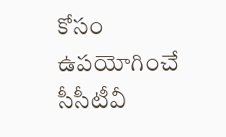కోసం ఉపయోగించే సీసీటీవీ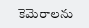కెమెరాలను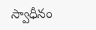స్వాధీనం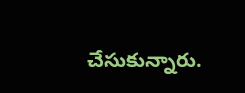చేసుకున్నారు.